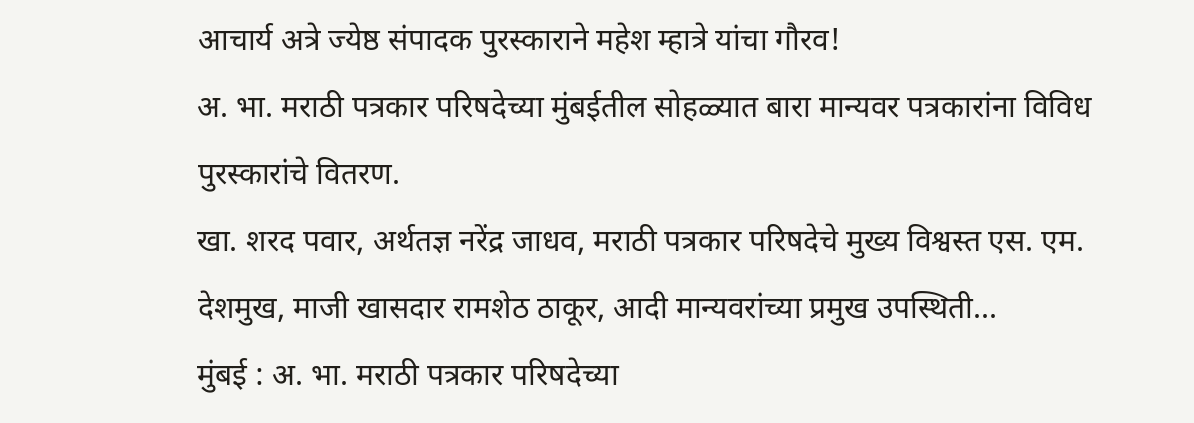आचार्य अत्रे ज्येष्ठ संपादक पुरस्काराने महेश म्हात्रे यांचा गौरव!
अ. भा. मराठी पत्रकार परिषदेच्या मुंबईतील सोहळ्यात बारा मान्यवर पत्रकारांना विविध पुरस्कारांचे वितरण.
खा. शरद पवार, अर्थतज्ञ नरेंद्र जाधव, मराठी पत्रकार परिषदेचे मुख्य विश्वस्त एस. एम. देशमुख, माजी खासदार रामशेठ ठाकूर, आदी मान्यवरांच्या प्रमुख उपस्थिती...
मुंबई : अ. भा. मराठी पत्रकार परिषदेच्या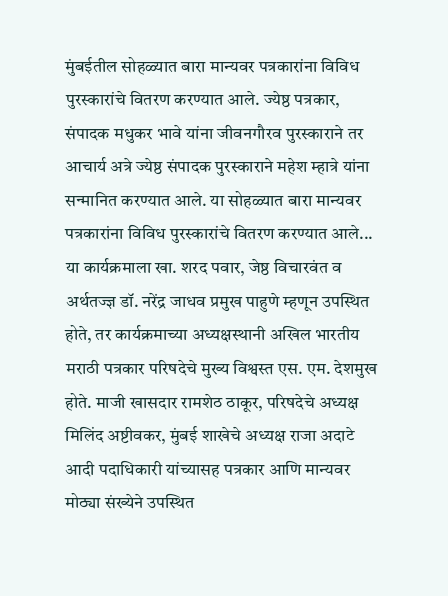मुंबईतील सोहळ्यात बारा मान्यवर पत्रकारांना विविध पुरस्कारांचे वितरण करण्यात आले. ज्येष्ठ पत्रकार, संपादक मधुकर भावे यांना जीवनगौरव पुरस्काराने तर आचार्य अत्रे ज्येष्ठ संपादक पुरस्काराने महेश म्हात्रे यांना सन्मानित करण्यात आले. या सोहळ्यात बारा मान्यवर पत्रकारांना विविध पुरस्कारांचे वितरण करण्यात आले...
या कार्यक्रमाला खा. शरद पवार, जेष्ठ विचारवंत व अर्थतज्ज्ञ डॉ. नरेंद्र जाधव प्रमुख पाहुणे म्हणून उपस्थित होते, तर कार्यक्रमाच्या अध्यक्षस्थानी अखिल भारतीय मराठी पत्रकार परिषदेचे मुख्य विश्वस्त एस. एम. देशमुख होते. माजी खासदार रामशेठ ठाकूर, परिषदेचे अध्यक्ष मिलिंद अष्टीवकर, मुंबई शाखेचे अध्यक्ष राजा अदाटे आदी पदाधिकारी यांच्यासह पत्रकार आणि मान्यवर मोठ्या संख्येने उपस्थित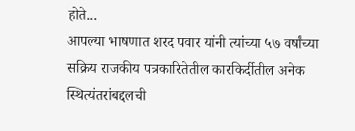होते...
आपल्या भाषणात शरद पवार यांनी त्यांच्या ५७ वर्षांच्या सक्रिय राजकीय पत्रकारितेतील कारकिर्दीतील अनेक स्थित्यंतरांबद्दलची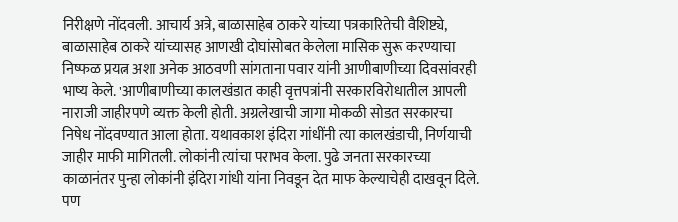निरीक्षणे नोंदवली. आचार्य अत्रे, बाळासाहेब ठाकरे यांच्या पत्रकारितेची वैशिष्ट्ये, बाळासाहेब ठाकरे यांच्यासह आणखी दोघांसोबत केलेला मासिक सुरू करण्याचा निष्फळ प्रयत्न अशा अनेक आठवणी सांगताना पवार यांनी आणीबाणीच्या दिवसांवरही भाष्य केले. 'आणीबाणीच्या कालखंडात काही वृत्तपत्रांनी सरकारविरोधातील आपली नाराजी जाहीरपणे व्यक्त केली होती. अग्रलेखाची जागा मोकळी सोडत सरकारचा निषेध नोंदवण्यात आला होता. यथावकाश इंदिरा गांधींनी त्या कालखंडाची, निर्णयाची जाहीर माफी मागितली. लोकांनी त्यांचा पराभव केला. पुढे जनता सरकारच्या काळानंतर पुन्हा लोकांनी इंदिरा गांधी यांना निवडून देत माफ केल्याचेही दाखवून दिले. पण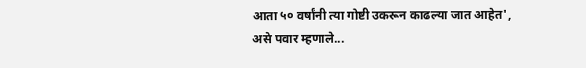आता ५० वर्षांनी त्या गोष्टी उकरून काढल्या जात आहेत', असे पवार म्हणाले...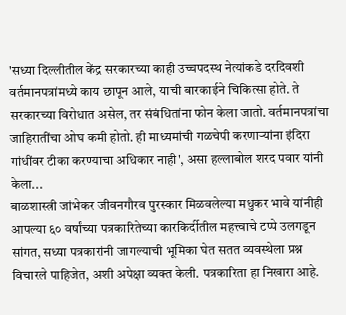'सध्या दिल्लीतील केंद्र सरकारच्या काही उच्चपदस्थ नेत्यांकडे दरदिवशी वर्तमानपत्रांमध्ये काय छापून आले, याची बारकाईने चिकित्सा होते. ते सरकारच्या विरोधात असेल, तर संबंधितांना फोन केला जातो. वर्तमानपत्रांचा जाहिरातींचा ओघ कमी होतो. ही माध्यमांची गळचेपी करणाऱ्यांना इंदिरा गांधींवर टीका करण्याचा अधिकार नाही', असा हल्लाबोल शरद पवार यांनी केला...
बाळशास्त्री जांभेकर जीवनगौरव पुरस्कार मिळवलेल्या मधुकर भावे यांनीही आपल्या ६० वर्षांच्या पत्रकारितेच्या कारकिर्दीतील महत्त्वाचे टप्पे उलगडून सांगत, सध्या पत्रकारांनी जागल्याची भूमिका घेत सतत व्यवस्थेला प्रश्न विचारले पाहिजेत, अशी अपेक्षा व्यक्त केली. पत्रकारिता हा निखारा आहे.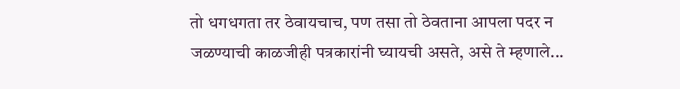तो धगधगता तर ठेवायचाच, पण तसा तो ठेवताना आपला पदर न जळण्याची काळजीही पत्रकारांनी घ्यायची असते, असे ते म्हणाले...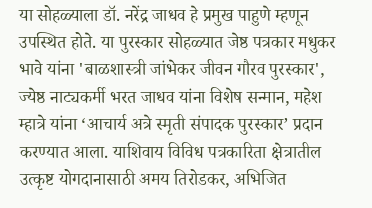या सोहळ्याला डॉ. नरेंद्र जाधव हे प्रमुख पाहुणे म्हणून उपस्थित होते. या पुरस्कार सोहळ्यात जेष्ठ पत्रकार मधुकर भावे यांना 'बाळशास्त्री जांभेकर जीवन गौरव पुरस्कार', ज्येष्ठ नाट्यकर्मी भरत जाधव यांना विशेष सन्मान, महेश म्हात्रे यांना ‘आचार्य अत्रे स्मृती संपादक पुरस्कार’ प्रदान करण्यात आला. याशिवाय विविध पत्रकारिता क्षेत्रातील उत्कृष्ट योगदानासाठी अमय तिरोडकर, अभिजित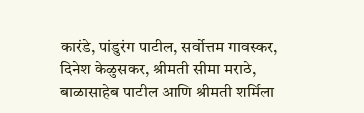कारंडे, पांडुरंग पाटील, सर्वोत्तम गावस्कर, दिनेश केळुसकर, श्रीमती सीमा मराठे, बाळासाहेब पाटील आणि श्रीमती शर्मिला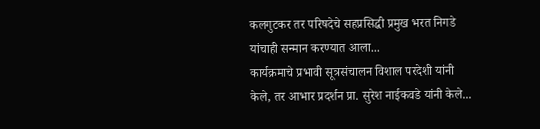कलगुटकर तर परिषदेचे सहप्रसिद्धी प्रमुख भरत निगडे यांचाही सन्मान करण्यात आला...
कार्यक्रमाचे प्रभावी सूत्रसंचालन विशाल परदेशी यांनी केले, तर आभार प्रदर्शन प्रा. सुरेश नाईकवडे यांनी केले...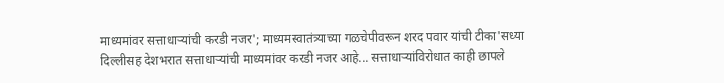माध्यमांवर सत्ताधाऱ्यांची करडी नजर'; माध्यमस्वातंत्र्याच्या गळचेपीवरून शरद पवार यांची टीका'सध्या दिल्लीसह देशभरात सत्ताधाऱ्यांची माध्यमांवर करडी नजर आहे... सत्ताधाऱ्यांविरोधात काही छापले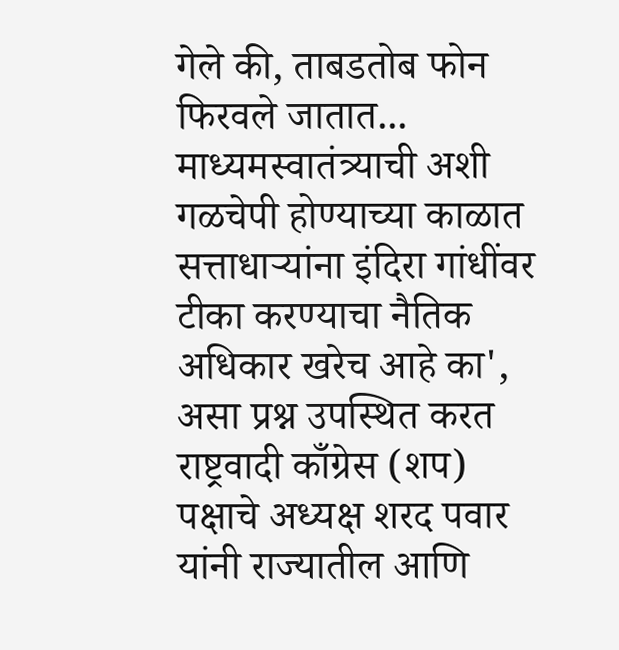गेले की, ताबडतोब फोन फिरवले जातात... माध्यमस्वातंत्र्याची अशी गळचेपी होण्याच्या काळात सत्ताधाऱ्यांना इंदिरा गांधींवर टीका करण्याचा नैतिक अधिकार खरेच आहे का', असा प्रश्न उपस्थित करत राष्ट्रवादी काँग्रेस (शप) पक्षाचे अध्यक्ष शरद पवार यांनी राज्यातील आणि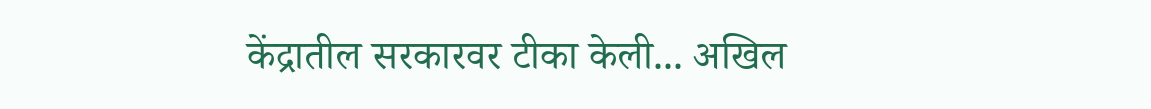केंद्रातील सरकारवर टीका केली... अखिल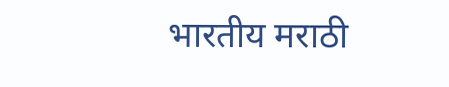भारतीय मराठी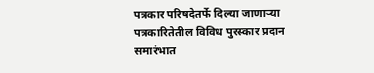पत्रकार परिषदेतर्फे दिल्या जाणाऱ्या पत्रकारितेतील विविध पुरस्कार प्रदान समारंभात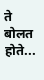ते बोलत होते...